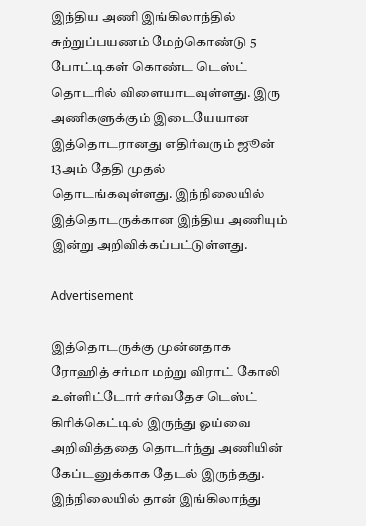இந்திய அணி இங்கிலாந்தில் சுற்றுப்பயணம் மேற்கொண்டு 5 போட்டிகள் கொண்ட டெஸ்ட் தொடரில் விளையாடவுள்ளது. இரு அணிகளுக்கும் இடையேயான இத்தொடரானது எதிர்வரும் ஜூன் 13அம் தேதி முதல் தொடங்கவுள்ளது. இந்நிலையில் இத்தொடருக்கான இந்திய அணியும் இன்று அறிவிக்கப்பட்டுள்ளது.

Advertisement

இத்தொடருக்கு முன்னதாக ரோஹித் சர்மா மற்று விராட் கோலி உள்ளிட்டோர் சர்வதேச டெஸ்ட் கிரிக்கெட்டில் இருந்து ஓய்வை அறிவித்ததை தொடர்ந்து அணியின் கேப்டனுக்காக தேடல் இருந்தது. இந்நிலையில் தான் இங்கிலாந்து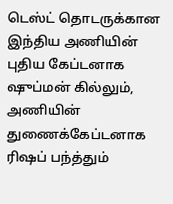டெஸ்ட் தொடருக்கான இந்திய அணியின் புதிய கேப்டனாக ஷுப்மன் கில்லும், அணியின் துணைக்கேப்டனாக ரிஷப் பந்த்தும்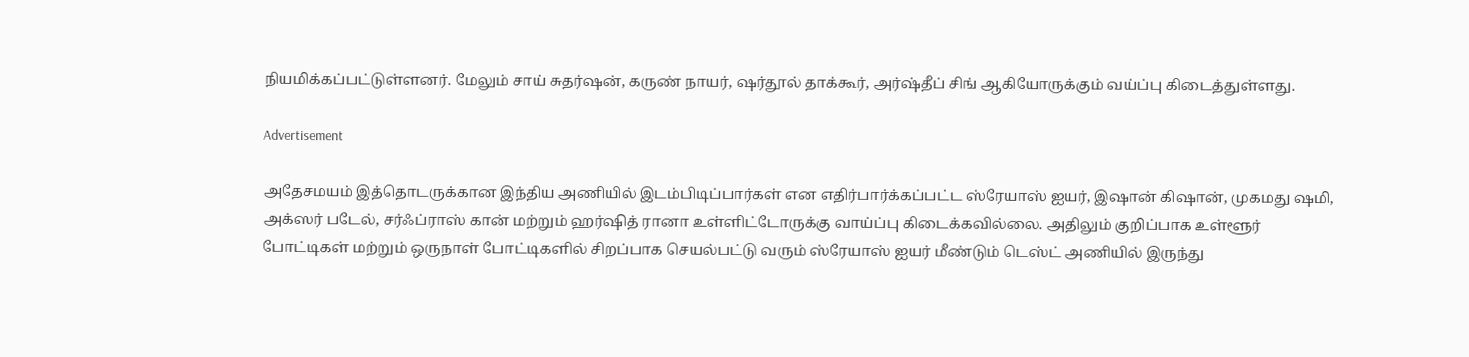நியமிக்கப்பட்டுள்ளனர். மேலும் சாய் சுதர்ஷன், கருண் நாயர், ஷர்தூல் தாக்கூர், அர்ஷ்தீப் சிங் ஆகியோருக்கும் வய்ப்பு கிடைத்துள்ளது.

Advertisement

அதேசமயம் இத்தொடருக்கான இந்திய அணியில் இடம்பிடிப்பார்கள் என எதிர்பார்க்கப்பட்ட ஸ்ரேயாஸ் ஐயர், இஷான் கிஷான், முகமது ஷமி, அக்ஸர் படேல், சர்ஃப்ராஸ் கான் மற்றும் ஹர்ஷித் ரானா உள்ளிட்டோருக்கு வாய்ப்பு கிடைக்கவில்லை. அதிலும் குறிப்பாக உள்ளூர் போட்டிகள் மற்றும் ஒருநாள் போட்டிகளில் சிறப்பாக செயல்பட்டு வரும் ஸ்ரேயாஸ் ஐயர் மீண்டும் டெஸ்ட் அணியில் இருந்து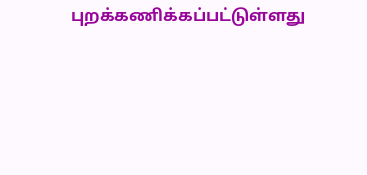புறக்கணிக்கப்பட்டுள்ளது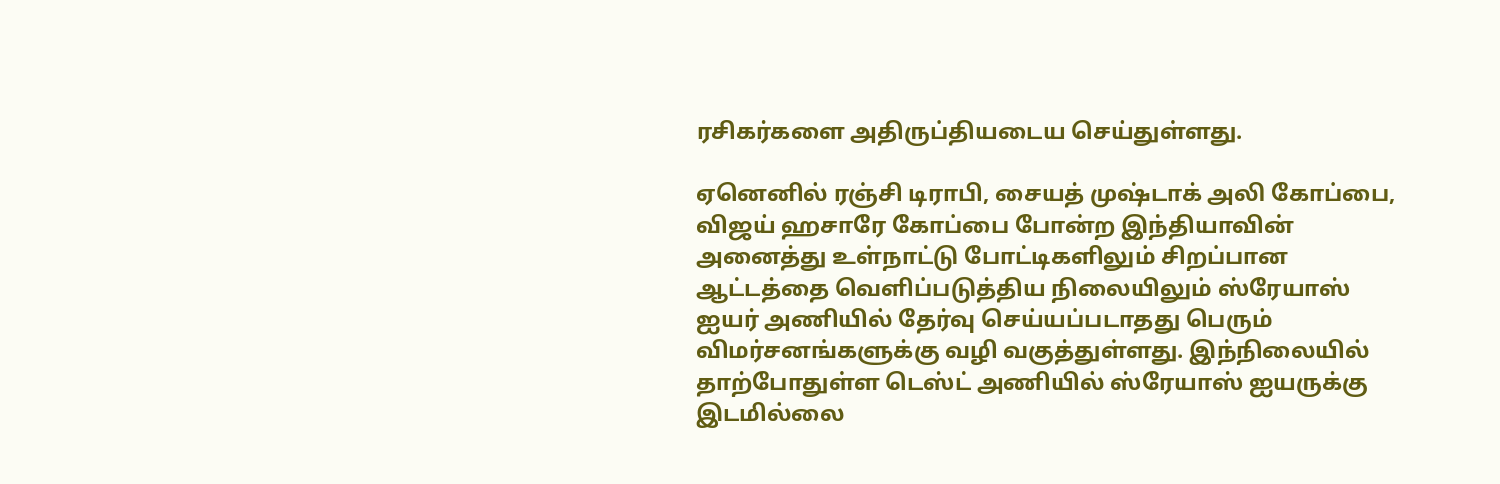ரசிகர்களை அதிருப்தியடைய செய்துள்ளது.

ஏனெனில் ரஞ்சி டிராபி, சையத் முஷ்டாக் அலி கோப்பை, விஜய் ஹசாரே கோப்பை போன்ற இந்தியாவின் அனைத்து உள்நாட்டு போட்டிகளிலும் சிறப்பான ஆட்டத்தை வெளிப்படுத்திய நிலையிலும் ஸ்ரேயாஸ் ஐயர் அணியில் தேர்வு செய்யப்படாதது பெரும் விமர்சனங்களுக்கு வழி வகுத்துள்ளது. இந்நிலையில் தாற்போதுள்ள டெஸ்ட் அணியில் ஸ்ரேயாஸ் ஐயருக்கு இடமில்லை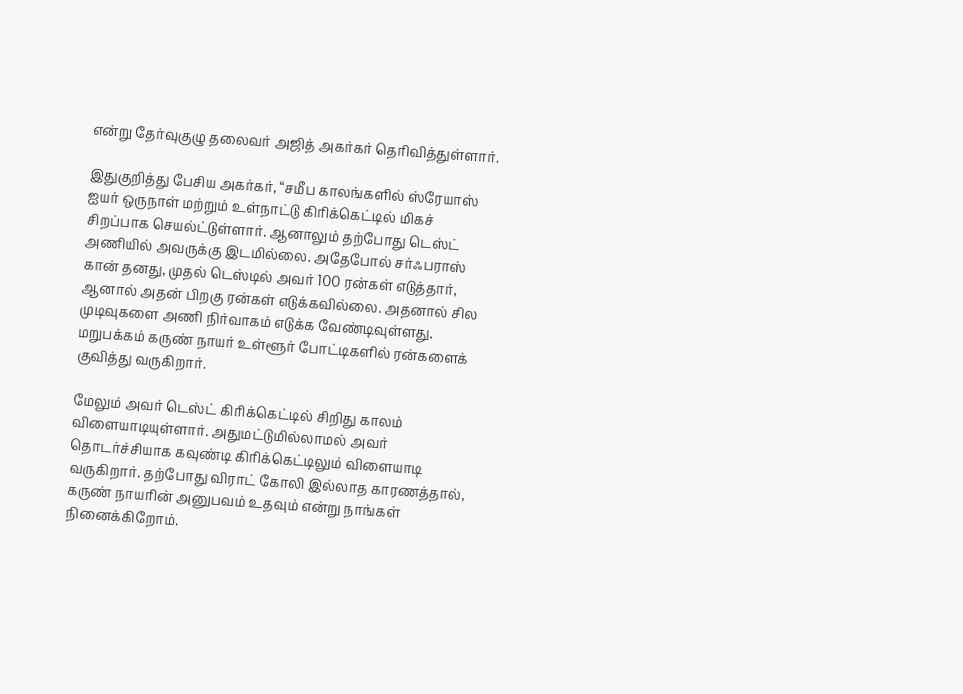என்று தேர்வுகுழு தலைவர் அஜித் அகர்கர் தெரிவித்துள்ளார்.

இதுகுறித்து பேசிய அகர்கர், “சமீப காலங்களில் ஸ்ரேயாஸ் ஐயர் ஒருநாள் மற்றும் உள்நாட்டு கிரிக்கெட்டில் மிகச் சிறப்பாக செயல்ட்டுள்ளார். ஆனாலும் தற்போது டெஸ்ட் அணியில் அவருக்கு இடமில்லை. அதேபோல் சர்ஃபராஸ் கான் தனது, முதல் டெஸ்டில் அவர் 100 ரன்கள் எடுத்தார், ஆனால் அதன் பிறகு ரன்கள் எடுக்கவில்லை. அதனால் சில முடிவுகளை அணி நிர்வாகம் எடுக்க வேண்டிவுள்ளது. மறுபக்கம் கருண் நாயர் உள்ளூர் போட்டிகளில் ரன்களைக் குவித்து வருகிறார்.

மேலும் அவர் டெஸ்ட் கிரிக்கெட்டில் சிறிது காலம் விளையாடியுள்ளார். அதுமட்டுமில்லாமல் அவர் தொடர்ச்சியாக கவுண்டி கிரிக்கெட்டிலும் விளையாடி வருகிறார். தற்போது விராட் கோலி இல்லாத காரணத்தால், கருண் நாயரின் அனுபவம் உதவும் என்று நாங்கள் நினைக்கிறோம்.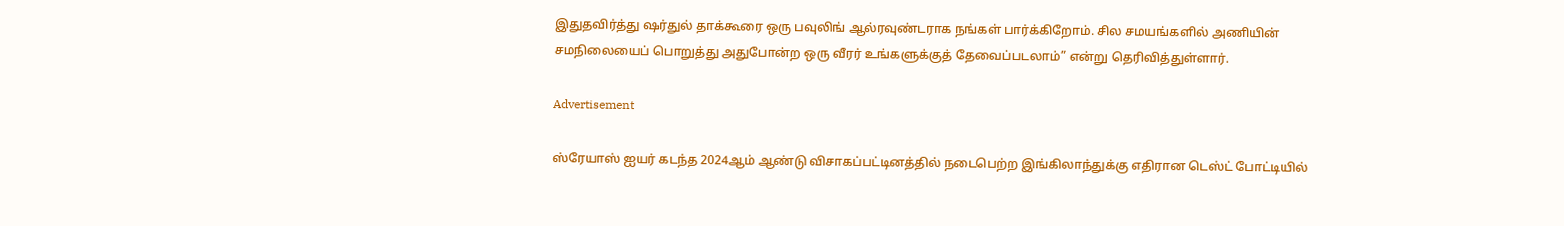இதுதவிர்த்து ஷர்துல் தாக்கூரை ஒரு பவுலிங் ஆல்ரவுண்டராக நங்கள் பார்க்கிறோம். சில சமயங்களில் அணியின் சமநிலையைப் பொறுத்து அதுபோன்ற ஒரு வீரர் உங்களுக்குத் தேவைப்படலாம்” என்று தெரிவித்துள்ளார்.

Advertisement

ஸ்ரேயாஸ் ஐயர் கடந்த 2024ஆம் ஆண்டு விசாகப்பட்டினத்தில் நடைபெற்ற இங்கிலாந்துக்கு எதிரான டெஸ்ட் போட்டியில்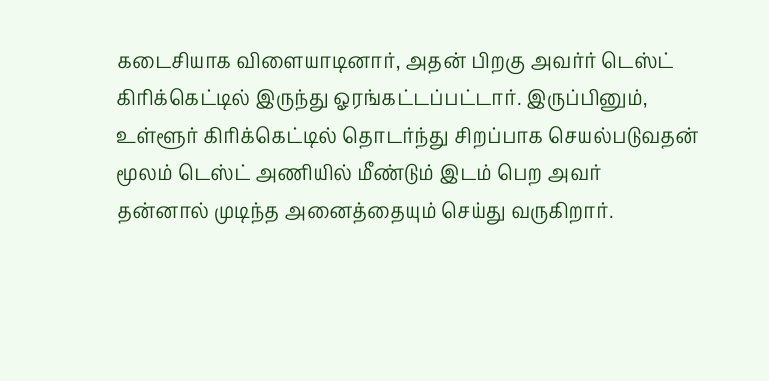கடைசியாக விளையாடினார், அதன் பிறகு அவர்ர் டெஸ்ட் கிரிக்கெட்டில் இருந்து ஓரங்கட்டப்பட்டார். இருப்பினும், உள்ளூர் கிரிக்கெட்டில் தொடர்ந்து சிறப்பாக செயல்படுவதன் மூலம் டெஸ்ட் அணியில் மீண்டும் இடம் பெற அவர் தன்னால் முடிந்த அனைத்தையும் செய்து வருகிறார்.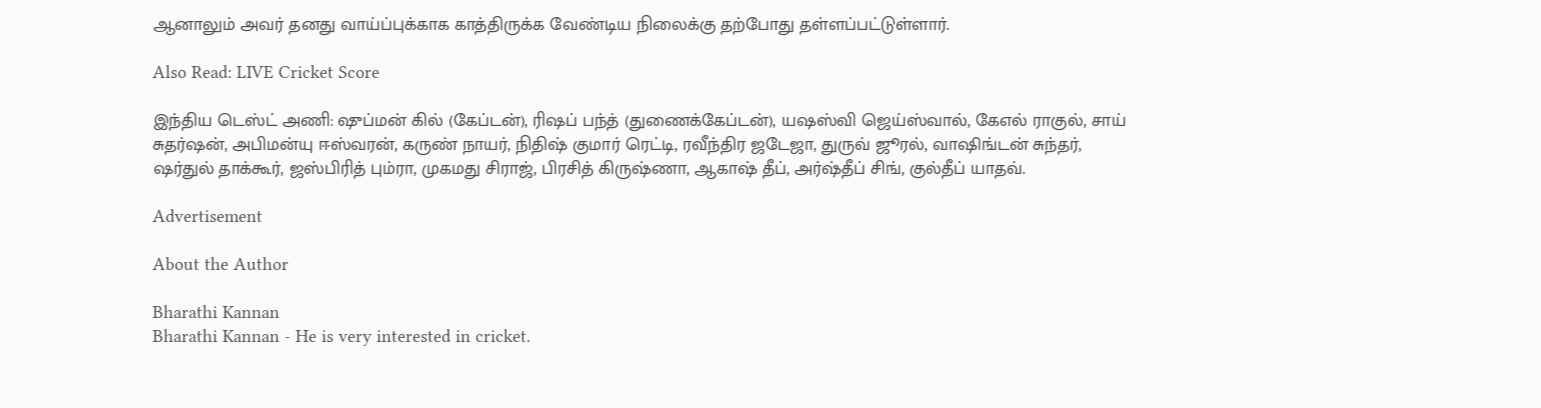ஆனாலும் அவர் தனது வாய்ப்புக்காக காத்திருக்க வேண்டிய நிலைக்கு தற்போது தள்ளப்பட்டுள்ளார்.

Also Read: LIVE Cricket Score

இந்திய டெஸ்ட் அணி: ஷுப்மன் கில் (கேப்டன்), ரிஷப் பந்த் (துணைக்கேப்டன்), யஷஸ்வி ஜெய்ஸ்வால், கேஎல் ராகுல், சாய் சுதர்ஷன், அபிமன்யு ஈஸ்வரன், கருண் நாயர், நிதிஷ் குமார் ரெட்டி, ரவீந்திர ஜடேஜா, துருவ் ஜூரல், வாஷிங்டன் சுந்தர், ஷர்துல் தாக்கூர், ஜஸ்பிரித் பும்ரா, முகமது சிராஜ், பிரசித் கிருஷ்ணா, ஆகாஷ் தீப், அர்ஷ்தீப் சிங், குல்தீப் யாதவ்.

Advertisement

About the Author

Bharathi Kannan
Bharathi Kannan - He is very interested in cricket.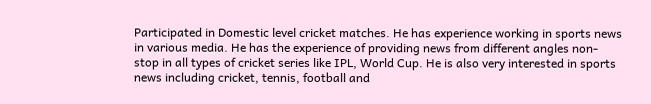Participated in Domestic level cricket matches. He has experience working in sports news in various media. He has the experience of providing news from different angles non-stop in all types of cricket series like IPL, World Cup. He is also very interested in sports news including cricket, tennis, football and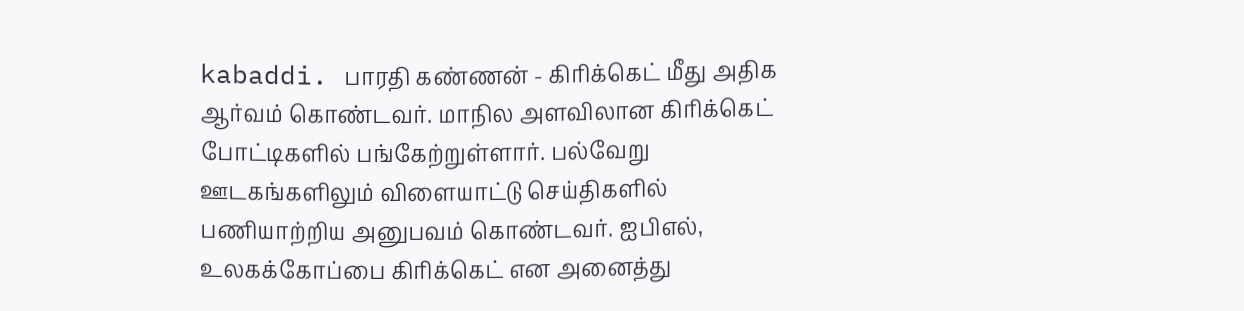kabaddi. பாரதி கண்ணன் - கிரிக்கெட் மீது அதிக ஆர்வம் கொண்டவர். மாநில அளவிலான கிரிக்கெட் போட்டிகளில் பங்கேற்றுள்ளார். பல்வேறு ஊடகங்களிலும் விளையாட்டு செய்திகளில் பணியாற்றிய அனுபவம் கொண்டவர். ஐபிஎல், உலகக்கோப்பை கிரிக்கெட் என அனைத்து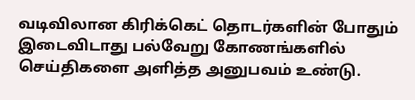வடிவிலான கிரிக்கெட் தொடர்களின் போதும் இடைவிடாது பல்வேறு கோணங்களில் செய்திகளை அளித்த அனுபவம் உண்டு.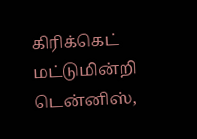கிரிக்கெட் மட்டுமின்றி டென்னிஸ்,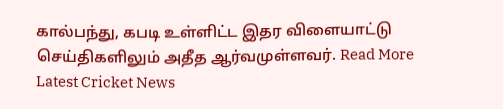கால்பந்து, கபடி உள்ளிட்ட இதர விளையாட்டு செய்திகளிலும் அதீத ஆர்வமுள்ளவர். Read More
Latest Cricket News